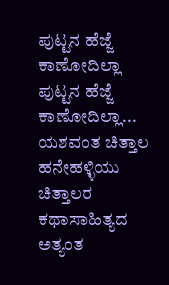ಪುಟ್ಟನ ಹೆಜ್ಜೆ ಕಾಣೋದಿಲ್ಲಾ
ಪುಟ್ಟನ ಹೆಜ್ಜೆ ಕಾಣೋದಿಲ್ಲಾ...
ಯಶವಂತ ಚಿತ್ತಾಲ
ಹನೇಹಳ್ಳಿಯು ಚಿತ್ತಾಲರ ಕಥಾಸಾಹಿತ್ಯದ ಅತ್ಯಂತ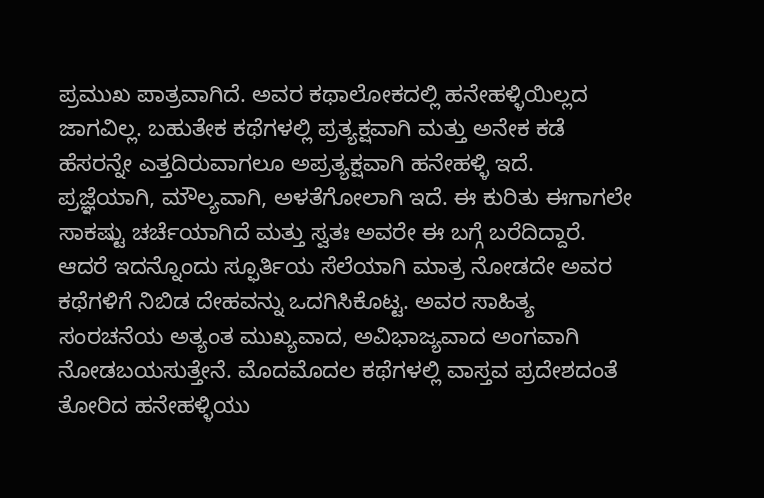ಪ್ರಮುಖ ಪಾತ್ರವಾಗಿದೆ. ಅವರ ಕಥಾಲೋಕದಲ್ಲಿ ಹನೇಹಳ್ಳಿಯಿಲ್ಲದ ಜಾಗವಿಲ್ಲ. ಬಹುತೇಕ ಕಥೆಗಳಲ್ಲಿ ಪ್ರತ್ಯಕ್ಷವಾಗಿ ಮತ್ತು ಅನೇಕ ಕಡೆ ಹೆಸರನ್ನೇ ಎತ್ತದಿರುವಾಗಲೂ ಅಪ್ರತ್ಯಕ್ಷವಾಗಿ ಹನೇಹಳ್ಳಿ ಇದೆ. ಪ್ರಜ್ಞೆಯಾಗಿ, ಮೌಲ್ಯವಾಗಿ, ಅಳತೆಗೋಲಾಗಿ ಇದೆ. ಈ ಕುರಿತು ಈಗಾಗಲೇ ಸಾಕಷ್ಟು ಚರ್ಚೆಯಾಗಿದೆ ಮತ್ತು ಸ್ವತಃ ಅವರೇ ಈ ಬಗ್ಗೆ ಬರೆದಿದ್ದಾರೆ.
ಆದರೆ ಇದನ್ನೊಂದು ಸ್ಫೂರ್ತಿಯ ಸೆಲೆಯಾಗಿ ಮಾತ್ರ ನೋಡದೇ ಅವರ ಕಥೆಗಳಿಗೆ ನಿಬಿಡ ದೇಹವನ್ನು ಒದಗಿಸಿಕೊಟ್ಟ. ಅವರ ಸಾಹಿತ್ಯ ಸಂರಚನೆಯ ಅತ್ಯಂತ ಮುಖ್ಯವಾದ, ಅವಿಭಾಜ್ಯವಾದ ಅಂಗವಾಗಿ ನೋಡಬಯಸುತ್ತೇನೆ. ಮೊದಮೊದಲ ಕಥೆಗಳಲ್ಲಿ ವಾಸ್ತವ ಪ್ರದೇಶದಂತೆ ತೋರಿದ ಹನೇಹಳ್ಳಿಯು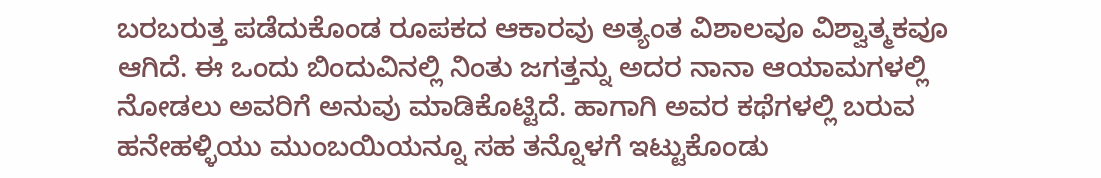ಬರಬರುತ್ತ ಪಡೆದುಕೊಂಡ ರೂಪಕದ ಆಕಾರವು ಅತ್ಯಂತ ವಿಶಾಲವೂ ವಿಶ್ವಾತ್ಮಕವೂ ಆಗಿದೆ. ಈ ಒಂದು ಬಿಂದುವಿನಲ್ಲಿ ನಿಂತು ಜಗತ್ತನ್ನು ಅದರ ನಾನಾ ಆಯಾಮಗಳಲ್ಲಿ ನೋಡಲು ಅವರಿಗೆ ಅನುವು ಮಾಡಿಕೊಟ್ಟಿದೆ. ಹಾಗಾಗಿ ಅವರ ಕಥೆಗಳಲ್ಲಿ ಬರುವ ಹನೇಹಳ್ಳಿಯು ಮುಂಬಯಿಯನ್ನೂ ಸಹ ತನ್ನೊಳಗೆ ಇಟ್ಟುಕೊಂಡು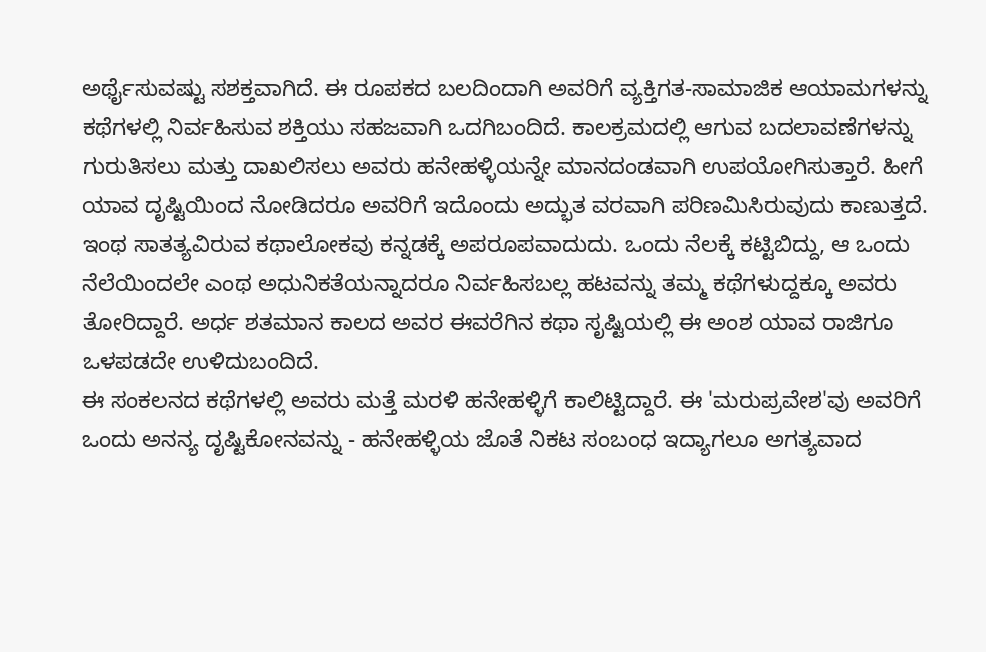ಅರ್ಥೈಸುವಷ್ಟು ಸಶಕ್ತವಾಗಿದೆ. ಈ ರೂಪಕದ ಬಲದಿಂದಾಗಿ ಅವರಿಗೆ ವ್ಯಕ್ತಿಗತ-ಸಾಮಾಜಿಕ ಆಯಾಮಗಳನ್ನು ಕಥೆಗಳಲ್ಲಿ ನಿರ್ವಹಿಸುವ ಶಕ್ತಿಯು ಸಹಜವಾಗಿ ಒದಗಿಬಂದಿದೆ. ಕಾಲಕ್ರಮದಲ್ಲಿ ಆಗುವ ಬದಲಾವಣೆಗಳನ್ನು ಗುರುತಿಸಲು ಮತ್ತು ದಾಖಲಿಸಲು ಅವರು ಹನೇಹಳ್ಳಿಯನ್ನೇ ಮಾನದಂಡವಾಗಿ ಉಪಯೋಗಿಸುತ್ತಾರೆ. ಹೀಗೆ ಯಾವ ದೃಷ್ಟಿಯಿಂದ ನೋಡಿದರೂ ಅವರಿಗೆ ಇದೊಂದು ಅದ್ಭುತ ವರವಾಗಿ ಪರಿಣಮಿಸಿರುವುದು ಕಾಣುತ್ತದೆ.
ಇಂಥ ಸಾತತ್ಯವಿರುವ ಕಥಾಲೋಕವು ಕನ್ನಡಕ್ಕೆ ಅಪರೂಪವಾದುದು. ಒಂದು ನೆಲಕ್ಕೆ ಕಟ್ಟಿಬಿದ್ದು, ಆ ಒಂದು ನೆಲೆಯಿಂದಲೇ ಎಂಥ ಅಧುನಿಕತೆಯನ್ನಾದರೂ ನಿರ್ವಹಿಸಬಲ್ಲ ಹಟವನ್ನು ತಮ್ಮ ಕಥೆಗಳುದ್ದಕ್ಕೂ ಅವರು ತೋರಿದ್ದಾರೆ. ಅರ್ಧ ಶತಮಾನ ಕಾಲದ ಅವರ ಈವರೆಗಿನ ಕಥಾ ಸೃಷ್ಟಿಯಲ್ಲಿ ಈ ಅಂಶ ಯಾವ ರಾಜಿಗೂ ಒಳಪಡದೇ ಉಳಿದುಬಂದಿದೆ.
ಈ ಸಂಕಲನದ ಕಥೆಗಳಲ್ಲಿ ಅವರು ಮತ್ತೆ ಮರಳಿ ಹನೇಹಳ್ಳಿಗೆ ಕಾಲಿಟ್ಟಿದ್ದಾರೆ. ಈ 'ಮರುಪ್ರವೇಶ'ವು ಅವರಿಗೆ ಒಂದು ಅನನ್ಯ ದೃಷ್ಟಿಕೋನವನ್ನು - ಹನೇಹಳ್ಳಿಯ ಜೊತೆ ನಿಕಟ ಸಂಬಂಧ ಇದ್ಯಾಗಲೂ ಅಗತ್ಯವಾದ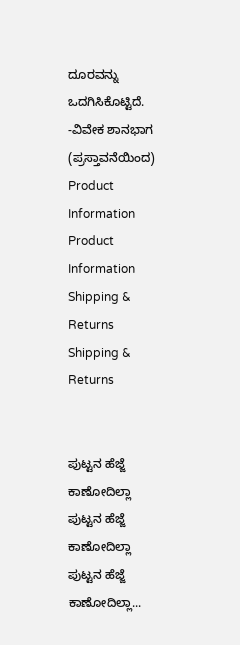ದೂರವನ್ನು ಒದಗಿಸಿಕೊಟ್ಟಿದೆ.
-ವಿವೇಕ ಶಾನಭಾಗ
(ಪ್ರಸ್ತಾವನೆಯಿಂದ)
Product Information
Product Information
Shipping & Returns
Shipping & Returns


ಪುಟ್ಟನ ಹೆಜ್ಜೆ ಕಾಣೋದಿಲ್ಲಾ
ಪುಟ್ಟನ ಹೆಜ್ಜೆ ಕಾಣೋದಿಲ್ಲಾ
ಪುಟ್ಟನ ಹೆಜ್ಜೆ ಕಾಣೋದಿಲ್ಲಾ...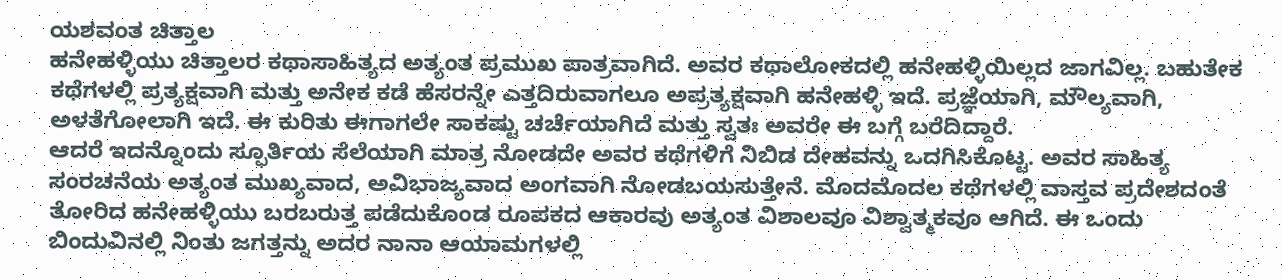ಯಶವಂತ ಚಿತ್ತಾಲ
ಹನೇಹಳ್ಳಿಯು ಚಿತ್ತಾಲರ ಕಥಾಸಾಹಿತ್ಯದ ಅತ್ಯಂತ ಪ್ರಮುಖ ಪಾತ್ರವಾಗಿದೆ. ಅವರ ಕಥಾಲೋಕದಲ್ಲಿ ಹನೇಹಳ್ಳಿಯಿಲ್ಲದ ಜಾಗವಿಲ್ಲ. ಬಹುತೇಕ ಕಥೆಗಳಲ್ಲಿ ಪ್ರತ್ಯಕ್ಷವಾಗಿ ಮತ್ತು ಅನೇಕ ಕಡೆ ಹೆಸರನ್ನೇ ಎತ್ತದಿರುವಾಗಲೂ ಅಪ್ರತ್ಯಕ್ಷವಾಗಿ ಹನೇಹಳ್ಳಿ ಇದೆ. ಪ್ರಜ್ಞೆಯಾಗಿ, ಮೌಲ್ಯವಾಗಿ, ಅಳತೆಗೋಲಾಗಿ ಇದೆ. ಈ ಕುರಿತು ಈಗಾಗಲೇ ಸಾಕಷ್ಟು ಚರ್ಚೆಯಾಗಿದೆ ಮತ್ತು ಸ್ವತಃ ಅವರೇ ಈ ಬಗ್ಗೆ ಬರೆದಿದ್ದಾರೆ.
ಆದರೆ ಇದನ್ನೊಂದು ಸ್ಫೂರ್ತಿಯ ಸೆಲೆಯಾಗಿ ಮಾತ್ರ ನೋಡದೇ ಅವರ ಕಥೆಗಳಿಗೆ ನಿಬಿಡ ದೇಹವನ್ನು ಒದಗಿಸಿಕೊಟ್ಟ. ಅವರ ಸಾಹಿತ್ಯ ಸಂರಚನೆಯ ಅತ್ಯಂತ ಮುಖ್ಯವಾದ, ಅವಿಭಾಜ್ಯವಾದ ಅಂಗವಾಗಿ ನೋಡಬಯಸುತ್ತೇನೆ. ಮೊದಮೊದಲ ಕಥೆಗಳಲ್ಲಿ ವಾಸ್ತವ ಪ್ರದೇಶದಂತೆ ತೋರಿದ ಹನೇಹಳ್ಳಿಯು ಬರಬರುತ್ತ ಪಡೆದುಕೊಂಡ ರೂಪಕದ ಆಕಾರವು ಅತ್ಯಂತ ವಿಶಾಲವೂ ವಿಶ್ವಾತ್ಮಕವೂ ಆಗಿದೆ. ಈ ಒಂದು ಬಿಂದುವಿನಲ್ಲಿ ನಿಂತು ಜಗತ್ತನ್ನು ಅದರ ನಾನಾ ಆಯಾಮಗಳಲ್ಲಿ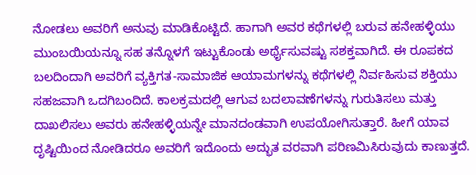ನೋಡಲು ಅವರಿಗೆ ಅನುವು ಮಾಡಿಕೊಟ್ಟಿದೆ. ಹಾಗಾಗಿ ಅವರ ಕಥೆಗಳಲ್ಲಿ ಬರುವ ಹನೇಹಳ್ಳಿಯು ಮುಂಬಯಿಯನ್ನೂ ಸಹ ತನ್ನೊಳಗೆ ಇಟ್ಟುಕೊಂಡು ಅರ್ಥೈಸುವಷ್ಟು ಸಶಕ್ತವಾಗಿದೆ. ಈ ರೂಪಕದ ಬಲದಿಂದಾಗಿ ಅವರಿಗೆ ವ್ಯಕ್ತಿಗತ-ಸಾಮಾಜಿಕ ಆಯಾಮಗಳನ್ನು ಕಥೆಗಳಲ್ಲಿ ನಿರ್ವಹಿಸುವ ಶಕ್ತಿಯು ಸಹಜವಾಗಿ ಒದಗಿಬಂದಿದೆ. ಕಾಲಕ್ರಮದಲ್ಲಿ ಆಗುವ ಬದಲಾವಣೆಗಳನ್ನು ಗುರುತಿಸಲು ಮತ್ತು ದಾಖಲಿಸಲು ಅವರು ಹನೇಹಳ್ಳಿಯನ್ನೇ ಮಾನದಂಡವಾಗಿ ಉಪಯೋಗಿಸುತ್ತಾರೆ. ಹೀಗೆ ಯಾವ ದೃಷ್ಟಿಯಿಂದ ನೋಡಿದರೂ ಅವರಿಗೆ ಇದೊಂದು ಅದ್ಭುತ ವರವಾಗಿ ಪರಿಣಮಿಸಿರುವುದು ಕಾಣುತ್ತದೆ.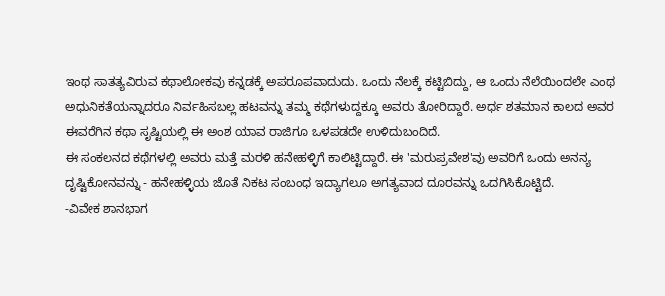ಇಂಥ ಸಾತತ್ಯವಿರುವ ಕಥಾಲೋಕವು ಕನ್ನಡಕ್ಕೆ ಅಪರೂಪವಾದುದು. ಒಂದು ನೆಲಕ್ಕೆ ಕಟ್ಟಿಬಿದ್ದು, ಆ ಒಂದು ನೆಲೆಯಿಂದಲೇ ಎಂಥ ಅಧುನಿಕತೆಯನ್ನಾದರೂ ನಿರ್ವಹಿಸಬಲ್ಲ ಹಟವನ್ನು ತಮ್ಮ ಕಥೆಗಳುದ್ದಕ್ಕೂ ಅವರು ತೋರಿದ್ದಾರೆ. ಅರ್ಧ ಶತಮಾನ ಕಾಲದ ಅವರ ಈವರೆಗಿನ ಕಥಾ ಸೃಷ್ಟಿಯಲ್ಲಿ ಈ ಅಂಶ ಯಾವ ರಾಜಿಗೂ ಒಳಪಡದೇ ಉಳಿದುಬಂದಿದೆ.
ಈ ಸಂಕಲನದ ಕಥೆಗಳಲ್ಲಿ ಅವರು ಮತ್ತೆ ಮರಳಿ ಹನೇಹಳ್ಳಿಗೆ ಕಾಲಿಟ್ಟಿದ್ದಾರೆ. ಈ 'ಮರುಪ್ರವೇಶ'ವು ಅವರಿಗೆ ಒಂದು ಅನನ್ಯ ದೃಷ್ಟಿಕೋನವನ್ನು - ಹನೇಹಳ್ಳಿಯ ಜೊತೆ ನಿಕಟ ಸಂಬಂಧ ಇದ್ಯಾಗಲೂ ಅಗತ್ಯವಾದ ದೂರವನ್ನು ಒದಗಿಸಿಕೊಟ್ಟಿದೆ.
-ವಿವೇಕ ಶಾನಭಾಗ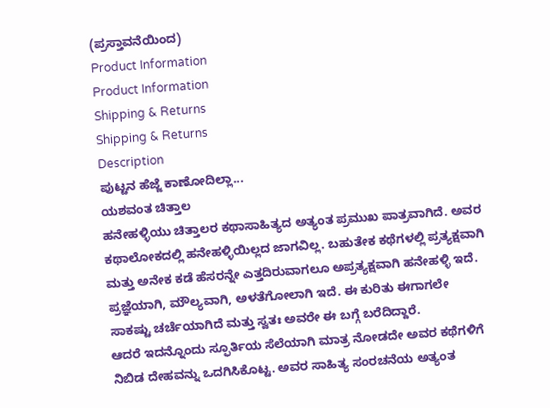(ಪ್ರಸ್ತಾವನೆಯಿಂದ)
Product Information
Product Information
Shipping & Returns
Shipping & Returns
Description
ಪುಟ್ಟನ ಹೆಜ್ಜೆ ಕಾಣೋದಿಲ್ಲಾ...
ಯಶವಂತ ಚಿತ್ತಾಲ
ಹನೇಹಳ್ಳಿಯು ಚಿತ್ತಾಲರ ಕಥಾಸಾಹಿತ್ಯದ ಅತ್ಯಂತ ಪ್ರಮುಖ ಪಾತ್ರವಾಗಿದೆ. ಅವರ ಕಥಾಲೋಕದಲ್ಲಿ ಹನೇಹಳ್ಳಿಯಿಲ್ಲದ ಜಾಗವಿಲ್ಲ. ಬಹುತೇಕ ಕಥೆಗಳಲ್ಲಿ ಪ್ರತ್ಯಕ್ಷವಾಗಿ ಮತ್ತು ಅನೇಕ ಕಡೆ ಹೆಸರನ್ನೇ ಎತ್ತದಿರುವಾಗಲೂ ಅಪ್ರತ್ಯಕ್ಷವಾಗಿ ಹನೇಹಳ್ಳಿ ಇದೆ. ಪ್ರಜ್ಞೆಯಾಗಿ, ಮೌಲ್ಯವಾಗಿ, ಅಳತೆಗೋಲಾಗಿ ಇದೆ. ಈ ಕುರಿತು ಈಗಾಗಲೇ ಸಾಕಷ್ಟು ಚರ್ಚೆಯಾಗಿದೆ ಮತ್ತು ಸ್ವತಃ ಅವರೇ ಈ ಬಗ್ಗೆ ಬರೆದಿದ್ದಾರೆ.
ಆದರೆ ಇದನ್ನೊಂದು ಸ್ಫೂರ್ತಿಯ ಸೆಲೆಯಾಗಿ ಮಾತ್ರ ನೋಡದೇ ಅವರ ಕಥೆಗಳಿಗೆ ನಿಬಿಡ ದೇಹವನ್ನು ಒದಗಿಸಿಕೊಟ್ಟ. ಅವರ ಸಾಹಿತ್ಯ ಸಂರಚನೆಯ ಅತ್ಯಂತ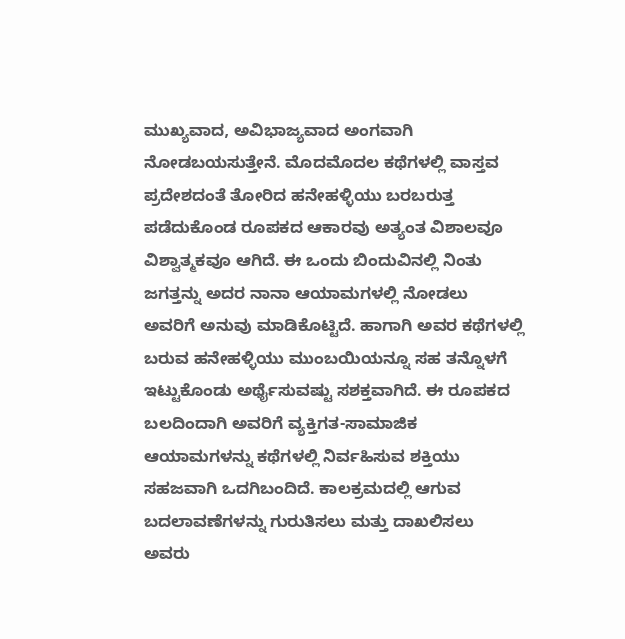ಮುಖ್ಯವಾದ, ಅವಿಭಾಜ್ಯವಾದ ಅಂಗವಾಗಿ ನೋಡಬಯಸುತ್ತೇನೆ. ಮೊದಮೊದಲ ಕಥೆಗಳಲ್ಲಿ ವಾಸ್ತವ ಪ್ರದೇಶದಂತೆ ತೋರಿದ ಹನೇಹಳ್ಳಿಯು ಬರಬರುತ್ತ ಪಡೆದುಕೊಂಡ ರೂಪಕದ ಆಕಾರವು ಅತ್ಯಂತ ವಿಶಾಲವೂ ವಿಶ್ವಾತ್ಮಕವೂ ಆಗಿದೆ. ಈ ಒಂದು ಬಿಂದುವಿನಲ್ಲಿ ನಿಂತು ಜಗತ್ತನ್ನು ಅದರ ನಾನಾ ಆಯಾಮಗಳಲ್ಲಿ ನೋಡಲು ಅವರಿಗೆ ಅನುವು ಮಾಡಿಕೊಟ್ಟಿದೆ. ಹಾಗಾಗಿ ಅವರ ಕಥೆಗಳಲ್ಲಿ ಬರುವ ಹನೇಹಳ್ಳಿಯು ಮುಂಬಯಿಯನ್ನೂ ಸಹ ತನ್ನೊಳಗೆ ಇಟ್ಟುಕೊಂಡು ಅರ್ಥೈಸುವಷ್ಟು ಸಶಕ್ತವಾಗಿದೆ. ಈ ರೂಪಕದ ಬಲದಿಂದಾಗಿ ಅವರಿಗೆ ವ್ಯಕ್ತಿಗತ-ಸಾಮಾಜಿಕ ಆಯಾಮಗಳನ್ನು ಕಥೆಗಳಲ್ಲಿ ನಿರ್ವಹಿಸುವ ಶಕ್ತಿಯು ಸಹಜವಾಗಿ ಒದಗಿಬಂದಿದೆ. ಕಾಲಕ್ರಮದಲ್ಲಿ ಆಗುವ ಬದಲಾವಣೆಗಳನ್ನು ಗುರುತಿಸಲು ಮತ್ತು ದಾಖಲಿಸಲು ಅವರು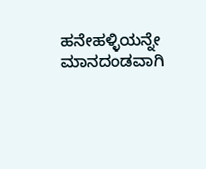ಹನೇಹಳ್ಳಿಯನ್ನೇ ಮಾನದಂಡವಾಗಿ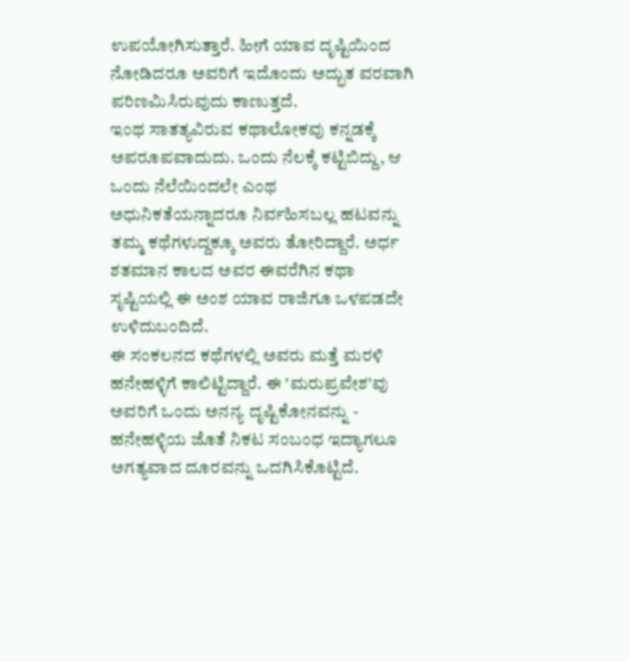ಉಪಯೋಗಿಸುತ್ತಾರೆ. ಹೀಗೆ ಯಾವ ದೃಷ್ಟಿಯಿಂದ ನೋಡಿದರೂ ಅವರಿಗೆ ಇದೊಂದು ಅದ್ಭುತ ವರವಾಗಿ ಪರಿಣಮಿಸಿರುವುದು ಕಾಣುತ್ತದೆ.
ಇಂಥ ಸಾತತ್ಯವಿರುವ ಕಥಾಲೋಕವು ಕನ್ನಡಕ್ಕೆ ಅಪರೂಪವಾದುದು. ಒಂದು ನೆಲಕ್ಕೆ ಕಟ್ಟಿಬಿದ್ದು, ಆ ಒಂದು ನೆಲೆಯಿಂದಲೇ ಎಂಥ ಅಧುನಿಕತೆಯನ್ನಾದರೂ ನಿರ್ವಹಿಸಬಲ್ಲ ಹಟವನ್ನು ತಮ್ಮ ಕಥೆಗಳುದ್ದಕ್ಕೂ ಅವರು ತೋರಿದ್ದಾರೆ. ಅರ್ಧ ಶತಮಾನ ಕಾಲದ ಅವರ ಈವರೆಗಿನ ಕಥಾ ಸೃಷ್ಟಿಯಲ್ಲಿ ಈ ಅಂಶ ಯಾವ ರಾಜಿಗೂ ಒಳಪಡದೇ ಉಳಿದುಬಂದಿದೆ.
ಈ ಸಂಕಲನದ ಕಥೆಗಳಲ್ಲಿ ಅವರು ಮತ್ತೆ ಮರಳಿ ಹನೇಹಳ್ಳಿಗೆ ಕಾಲಿಟ್ಟಿದ್ದಾರೆ. ಈ 'ಮರುಪ್ರವೇಶ'ವು ಅವರಿಗೆ ಒಂದು ಅನನ್ಯ ದೃಷ್ಟಿಕೋನವನ್ನು - ಹನೇಹಳ್ಳಿಯ ಜೊತೆ ನಿಕಟ ಸಂಬಂಧ ಇದ್ಯಾಗಲೂ ಅಗತ್ಯವಾದ ದೂರವನ್ನು ಒದಗಿಸಿಕೊಟ್ಟಿದೆ.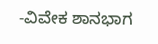-ವಿವೇಕ ಶಾನಭಾಗ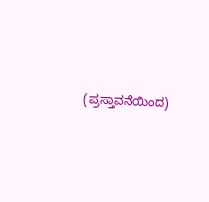(ಪ್ರಸ್ತಾವನೆಯಿಂದ)